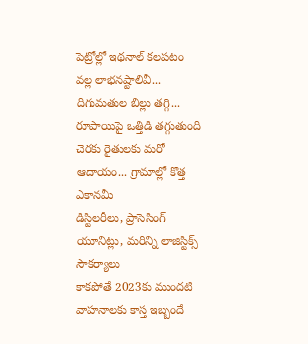పెట్రోల్లో ఇథనాల్ కలపటం వల్ల లాభనష్టాలివీ...
దిగుమతుల బిల్లు తగ్గి... రూపాయిపై ఒత్తిడి తగ్గుతుంది
చెరకు రైతులకు మరో ఆదాయం... గ్రామాల్లో కొత్త ఎకానమీ
డిస్టిలరీలు, ప్రాసెసింగ్ యూనిట్లు, మరిన్ని లాజిస్టిక్స్ సౌకర్యాలు
కాకపోతే 2023కు ముందటి వాహనాలకు కాస్త ఇబ్బందే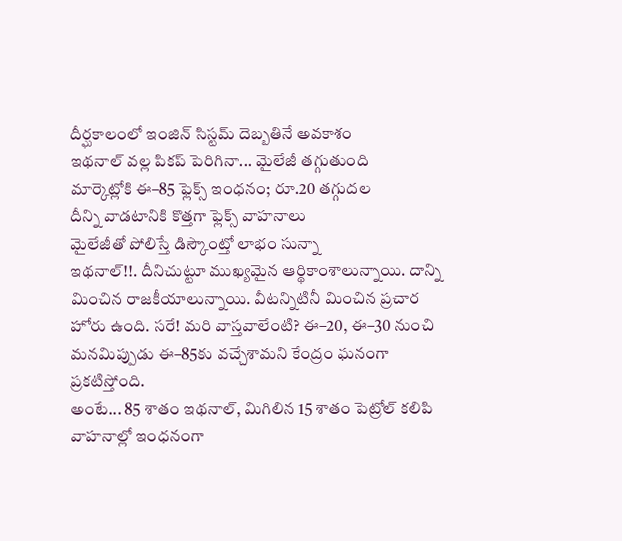దీర్ఘకాలంలో ఇంజిన్ సిస్టమ్ దెబ్బతినే అవకాశం
ఇథనాల్ వల్ల పికప్ పెరిగినా... మైలేజీ తగ్గుతుంది
మార్కెట్లోకి ఈ–85 ఫ్లెక్స్ ఇంధనం; రూ.20 తగ్గుదల
దీన్ని వాడటానికి కొత్తగా ఫ్లెక్స్ వాహనాలు
మైలేజీతో పోలిస్తే డిస్కౌంట్తో లాభం సున్నా
ఇథనాల్!!. దీనిచుట్టూ ముఖ్యమైన ఆర్థికాంశాలున్నాయి. దాన్ని మించిన రాజకీయాలున్నాయి. వీటన్నిటినీ మించిన ప్రచార హోరు ఉంది. సరే! మరి వాస్తవాలేంటి? ఈ–20, ఈ–30 నుంచి మనమిప్పుడు ఈ–85కు వచ్చేశామని కేంద్రం ఘనంగా ప్రకటిస్తోంది.
అంటే... 85 శాతం ఇథనాల్, మిగిలిన 15 శాతం పెట్రోల్ కలిపి వాహనాల్లో ఇంధనంగా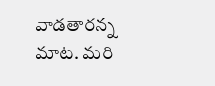వాడతారన్న మాట. మరి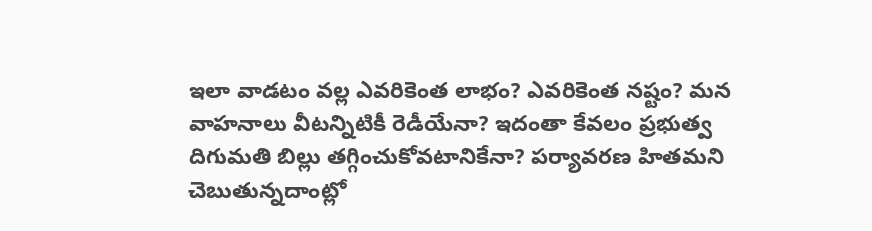ఇలా వాడటం వల్ల ఎవరికెంత లాభం? ఎవరికెంత నష్టం? మన వాహనాలు వీటన్నిటికీ రెడీయేనా? ఇదంతా కేవలం ప్రభుత్వ దిగుమతి బిల్లు తగ్గించుకోవటానికేనా? పర్యావరణ హితమని చెబుతున్నదాంట్లో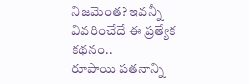నిజమెంత? ఇవన్నీ వివరించేదే ఈ ప్రత్యేక కథనం..
రూపాయి పతనాన్ని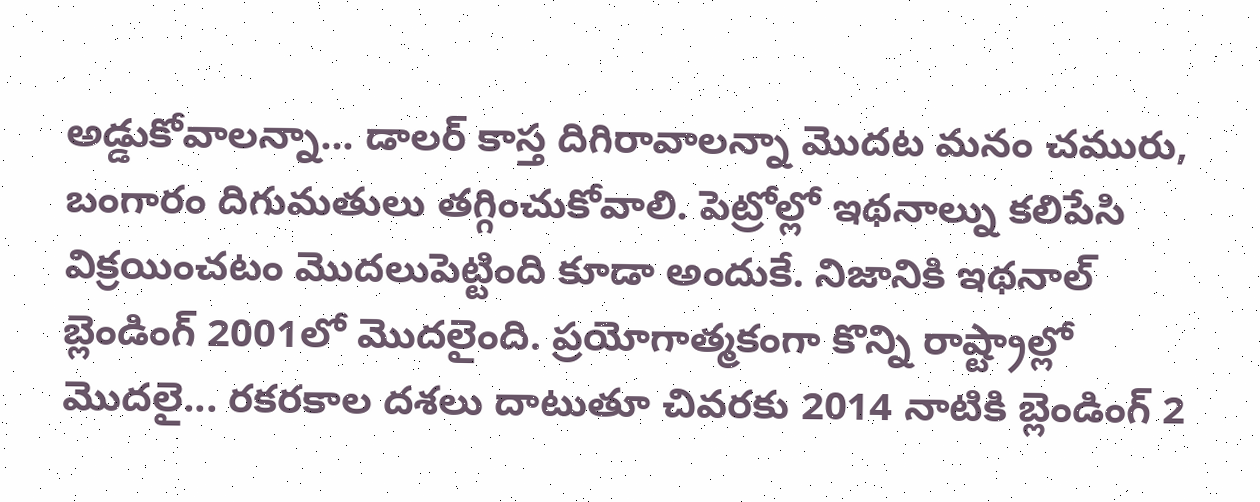అడ్డుకోవాలన్నా... డాలర్ కాస్త దిగిరావాలన్నా మొదట మనం చమురు, బంగారం దిగుమతులు తగ్గించుకోవాలి. పెట్రోల్లో ఇథనాల్ను కలిపేసి విక్రయించటం మొదలుపెట్టింది కూడా అందుకే. నిజానికి ఇథనాల్ బ్లెండింగ్ 2001లో మొదలైంది. ప్రయోగాత్మకంగా కొన్ని రాష్ట్రాల్లో మొదలై... రకరకాల దశలు దాటుతూ చివరకు 2014 నాటికి బ్లెండింగ్ 2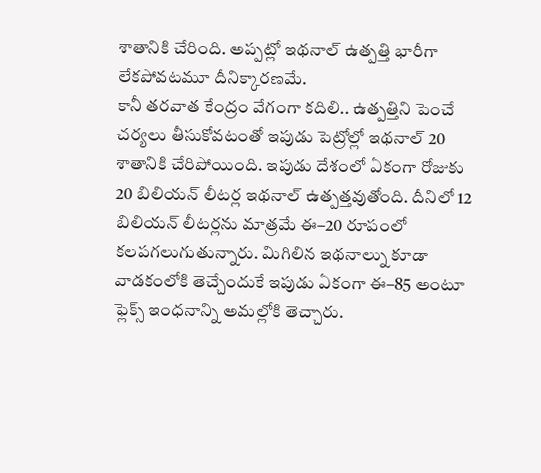శాతానికి చేరింది. అప్పట్లో ఇథనాల్ ఉత్పత్తి భారీగా లేకపోవటమూ దీనిక్కారణమే.
కానీ తరవాత కేంద్రం వేగంగా కదిలి.. ఉత్పత్తిని పెంచే చర్యలు తీసుకోవటంతో ఇపుడు పెట్రోల్లో ఇథనాల్ 20 శాతానికి చేరిపోయింది. ఇపుడు దేశంలో ఏకంగా రోజుకు 20 బిలియన్ లీటర్ల ఇథనాల్ ఉత్పత్తవుతోంది. దీనిలో 12 బిలియన్ లీటర్లను మాత్రమే ఈ–20 రూపంలో కలపగలుగుతున్నారు. మిగిలిన ఇథనాల్ను కూడా వాడకంలోకి తెచ్చేందుకే ఇపుడు ఏకంగా ఈ–85 అంటూ ఫ్లెక్స్ ఇంధనాన్ని అమల్లోకి తెచ్చారు.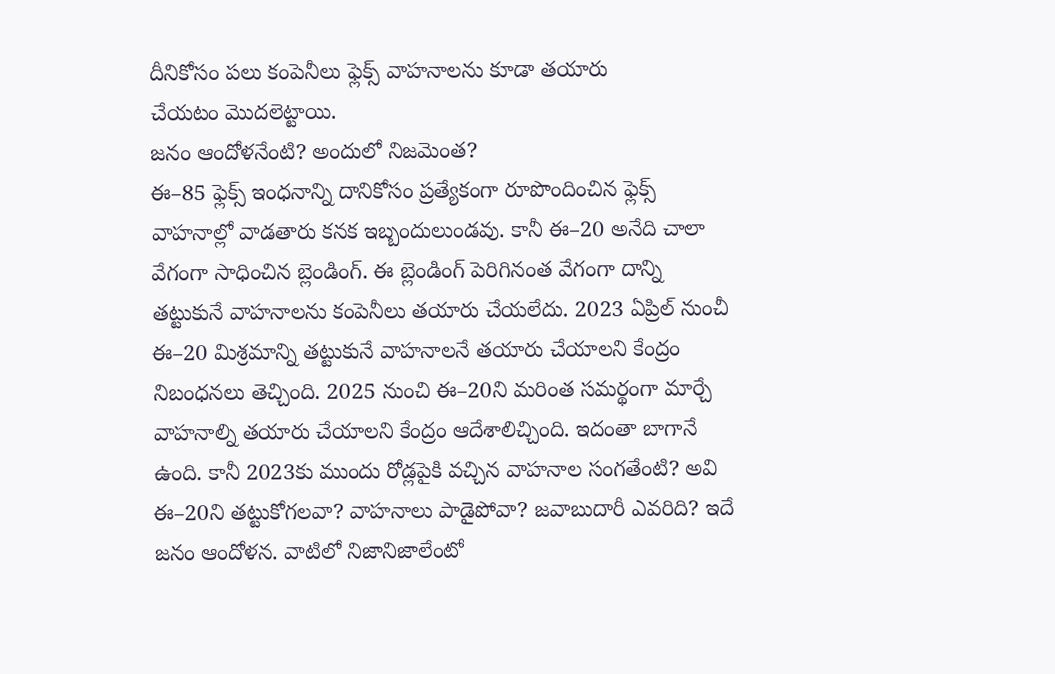దీనికోసం పలు కంపెనీలు ఫ్లెక్స్ వాహనాలను కూడా తయారు
చేయటం మొదలెట్టాయి.
జనం ఆందోళనేంటి? అందులో నిజమెంత?
ఈ–85 ఫ్లెక్స్ ఇంధనాన్ని దానికోసం ప్రత్యేకంగా రూపొందించిన ఫ్లెక్స్ వాహనాల్లో వాడతారు కనక ఇబ్బందులుండవు. కానీ ఈ–20 అనేది చాలా వేగంగా సాధించిన బ్లెండింగ్. ఈ బ్లెండింగ్ పెరిగినంత వేగంగా దాన్ని తట్టుకునే వాహనాలను కంపెనీలు తయారు చేయలేదు. 2023 ఏప్రిల్ నుంచీ ఈ–20 మిశ్రమాన్ని తట్టుకునే వాహనాలనే తయారు చేయాలని కేంద్రం నిబంధనలు తెచ్చింది. 2025 నుంచి ఈ–20ని మరింత సమర్థంగా మార్చే వాహనాల్ని తయారు చేయాలని కేంద్రం ఆదేశాలిచ్చింది. ఇదంతా బాగానే ఉంది. కానీ 2023కు ముందు రోడ్లపైకి వచ్చిన వాహనాల సంగతేంటి? అవి ఈ–20ని తట్టుకోగలవా? వాహనాలు పాడైపోవా? జవాబుదారీ ఎవరిది? ఇదే జనం ఆందోళన. వాటిలో నిజానిజాలేంటో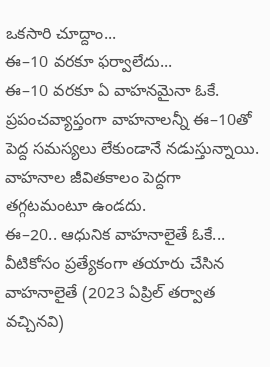ఒకసారి చూద్దాం...
ఈ–10 వరకూ ఫర్వాలేదు...
ఈ–10 వరకూ ఏ వాహనమైనా ఓకే. ప్రపంచవ్యాప్తంగా వాహనాలన్నీ ఈ–10తో పెద్ద సమస్యలు లేకుండానే నడుస్తున్నాయి. వాహనాల జీవితకాలం పెద్దగా తగ్గటమంటూ ఉండదు.
ఈ–20.. ఆధునిక వాహనాలైతే ఓకే...
వీటికోసం ప్రత్యేకంగా తయారు చేసిన వాహనాలైతే (2023 ఏప్రిల్ తర్వాత వచ్చినవి)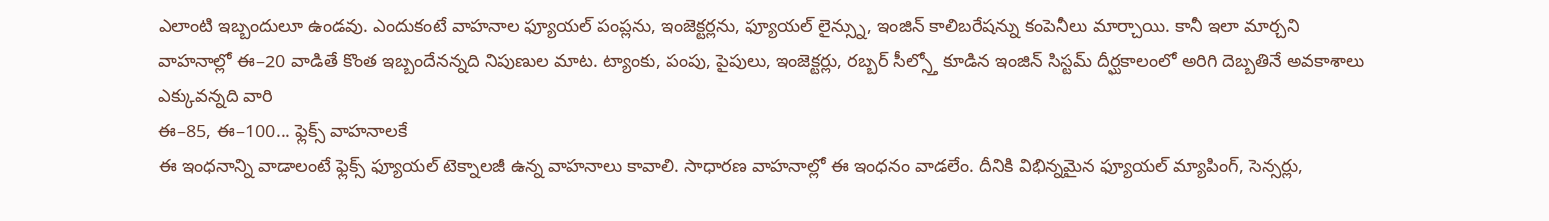ఎలాంటి ఇబ్బందులూ ఉండవు. ఎందుకంటే వాహనాల ఫ్యూయల్ పంప్లను, ఇంజెక్టర్లను, ఫ్యూయల్ లైన్స్ను, ఇంజిన్ కాలిబరేషన్ను కంపెనీలు మార్చాయి. కానీ ఇలా మార్చని వాహనాల్లో ఈ–20 వాడితే కొంత ఇబ్బందేనన్నది నిపుణుల మాట. ట్యాంకు, పంపు, పైపులు, ఇంజెక్టర్లు, రబ్బర్ సీల్స్తో కూడిన ఇంజిన్ సిస్టమ్ దీర్ఘకాలంలో అరిగి దెబ్బతినే అవకాశాలు ఎక్కువన్నది వారి
ఈ–85, ఈ–100... ఫ్లెక్స్ వాహనాలకే
ఈ ఇంధనాన్ని వాడాలంటే ఫ్లెక్స్ ఫ్యూయల్ టెక్నాలజీ ఉన్న వాహనాలు కావాలి. సాధారణ వాహనాల్లో ఈ ఇంధనం వాడలేం. దీనికి విభిన్నమైన ఫ్యూయల్ మ్యాపింగ్, సెన్సర్లు,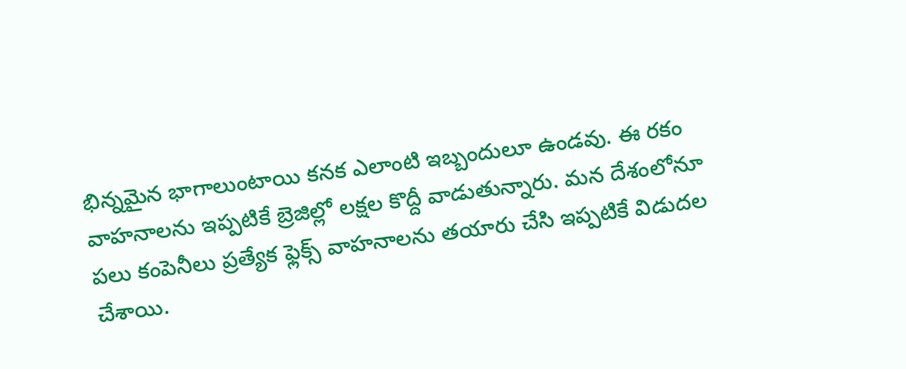భిన్నమైన భాగాలుంటాయి కనక ఎలాంటి ఇబ్బందులూ ఉండవు. ఈ రకం వాహనాలను ఇప్పటికే బ్రెజిల్లో లక్షల కొద్దీ వాడుతున్నారు. మన దేశంలోనూ పలు కంపెనీలు ప్రత్యేక ఫ్లెక్స్ వాహనాలను తయారు చేసి ఇప్పటికే విడుదల చేశాయి.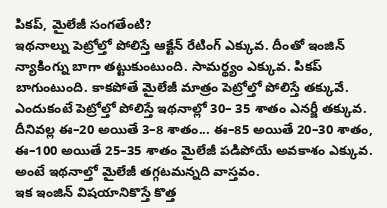పికప్, మైలేజీ సంగతేంటి?
ఇథనాల్ను పెట్రోల్తో పోలిస్తే ఆక్టేన్ రేటింగ్ ఎక్కువ. దీంతో ఇంజిన్ న్యాకింగ్ను బాగా తట్టుకుంటుంది. సామర్థ్యం ఎక్కువ. పికప్ బాగుంటుంది. కాకపోతే మైలేజీ మాత్రం పెట్రోల్తో పోలిస్తే తక్కువే. ఎందుకంటే పెట్రోల్తో పోలిస్తే ఇథనాల్లో 30– 35 శాతం ఎనర్జీ తక్కువ. దీనివల్ల ఈ–20 అయితే 3–8 శాతం... ఈ–85 అయితే 20–30 శాతం, ఈ–100 అయితే 25–35 శాతం మైలేజీ పడిపోయే అవకాశం ఎక్కువ. అంటే ఇథనాల్తో మైలేజీ తగ్గటమన్నది వాస్తవం.
ఇక ఇంజిన్ విషయానికొస్తే కొత్త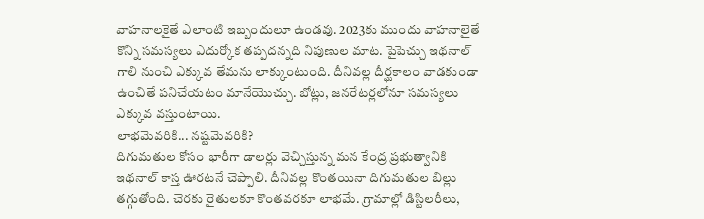వాహనాలకైతే ఎలాంటి ఇబ్బందులూ ఉండవు. 2023కు ముందు వాహనాలైతే కొన్ని సమస్యలు ఎదుర్కోక తప్పదన్నది నిపుణుల మాట. పైపెచ్చు ఇథనాల్ గాలి నుంచి ఎక్కువ తేమను లాక్కుంటుంది. దీనివల్ల దీర్ఘకాలం వాడకుండా ఉంచితే పనిచేయటం మానేయొచ్చు. బోట్లు, జనరేటర్లలోనూ సమస్యలు ఎక్కువ వస్తుంటాయి.
లాభమెవరికి... నష్టమెవరికి?
దిగుమతుల కోసం భారీగా డాలర్లు వెచ్చిస్తున్న మన కేంద్ర ప్రభుత్వానికి ఇథనాల్ కాస్త ఊరటనే చెప్పాలి. దీనివల్ల కొంతయినా దిగుమతుల బిల్లు తగ్గుతోంది. చెరకు రైతులకూ కొంతవరకూ లాభమే. గ్రామాల్లో డిస్టిలరీలు,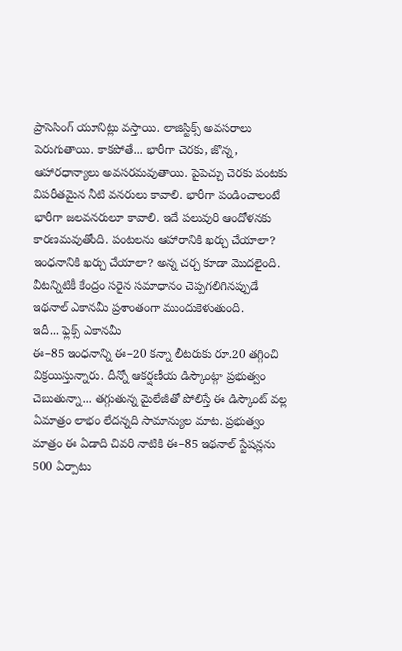ప్రాసెసింగ్ యూనిట్లు వస్తాయి. లాజిస్టిక్స్ అవసరాలు పెరుగుతాయి. కాకపోతే... భారీగా చెరకు, జొన్న, ఆహారధాన్యాలు అవసరమవుతాయి. పైపెచ్చు చెరకు పంటకు విపరీతమైన నీటి వనరులు కావాలి. భారీగా పండించాలంటే భారీగా జలవనరులూ కావాలి. ఇదే పలువురి ఆందోళనకు కారణమవుతోంది. పంటలను ఆహారానికి ఖర్చు చేయాలా? ఇంధనానికి ఖర్చు చేయాలా? అన్న చర్చ కూడా మొదలైంది. వీటన్నిటికీ కేంద్రం సరైన సమాధానం చెప్పగలిగినప్పుడే ఇథనాల్ ఎకానమీ ప్రశాంతంగా ముందుకెళుతుంది.
ఇదీ... ఫ్లెక్స్ ఎకానమీ
ఈ–85 ఇంధనాన్ని ఈ–20 కన్నా లీటరుకు రూ.20 తగ్గించి విక్రయిస్తున్నారు. దీన్నో ఆకర్షణీయ డిస్కౌంట్గా ప్రభుత్వం చెబుతున్నా... తగ్గుతున్న మైలేజీతో పోలిస్తే ఈ డిస్కౌంట్ వల్ల ఏమాత్రం లాభం లేదన్నది సామాన్యుల మాట. ప్రభుత్వం మాత్రం ఈ ఏడాది చివరి నాటికి ఈ–85 ఇథనాల్ స్టేషన్లను 500 ఏర్పాటు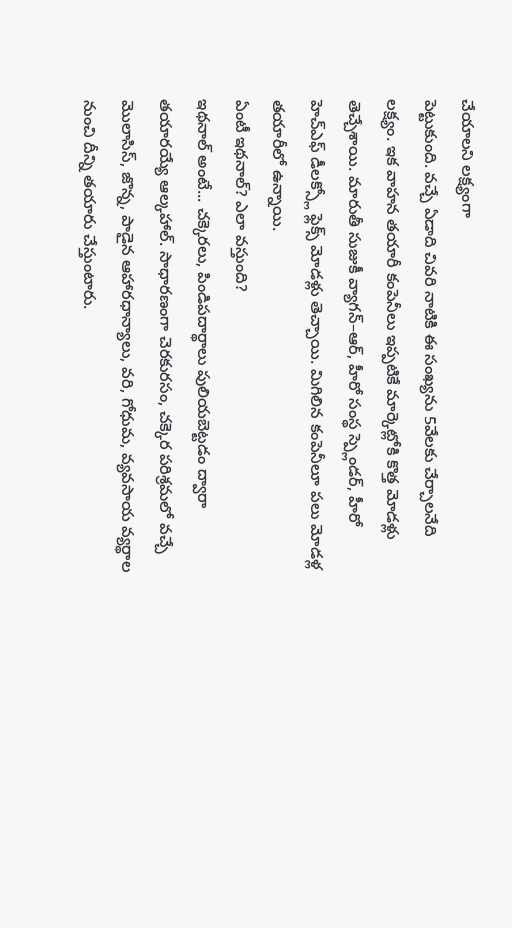చేయాలని లక్ష్యంగా
పెట్టుకుంది. వచ్చే ఏడాది చివరి నాటికి ఈ సంఖ్యను 5వేలకు చేర్చాలనేది లక్ష్యం. ఇక వాహన తయారీ కంపెనీలు ఇప్పటికే మార్కెట్లోకి కొత్త మోడళ్లు తెచ్చేశాయి. మారుతీ సుజుకీ వ్యాగన్–ఆర్, హీరో సంస్థ స్ప్లెండర్, హీరో హెచ్ఎఫ్ డీలక్స్లో ఫ్లెక్స్ మోడళ్లు తెచ్చాయి. మిగిలిన కంపెనీలూ పలు మోడళ్ల
తయారీలో ఉన్నాయి.
ఏంటీ ఇథనాల్? ఎలా వస్తుంది?
ఇథనాల్ అంటే... చక్కెరలు, పిండిపదార్థాలు పులియబెట్టడం ద్వారా తయారయ్యే ఆల్కహాల్. సాధారణంగా చెరకురసం, చక్కెర పరిశ్రమలో వచ్చే మొలాసిస్, జొన్న, పాడైన ఆహారధాన్యాలు, వరి, గోధుమ, వ్యవసాయ వ్యర్థాల నుంచి దీన్ని తయారు చేస్తుంటారు.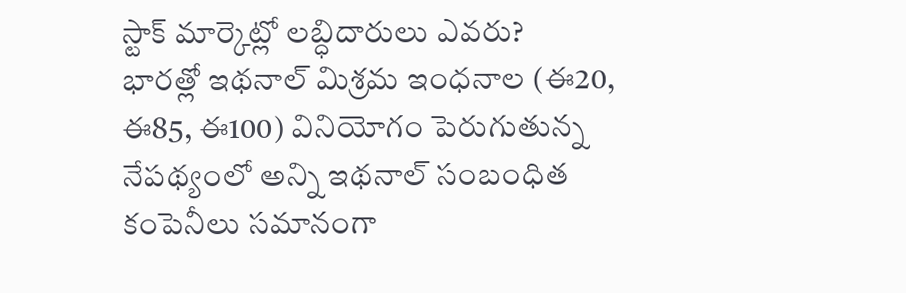స్టాక్ మార్కెట్లో లబ్ధిదారులు ఎవరు?
భారత్లో ఇథనాల్ మిశ్రమ ఇంధనాల (ఈ20, ఈ85, ఈ100) వినియోగం పెరుగుతున్న నేపథ్యంలో అన్ని ఇథనాల్ సంబంధిత కంపెనీలు సమానంగా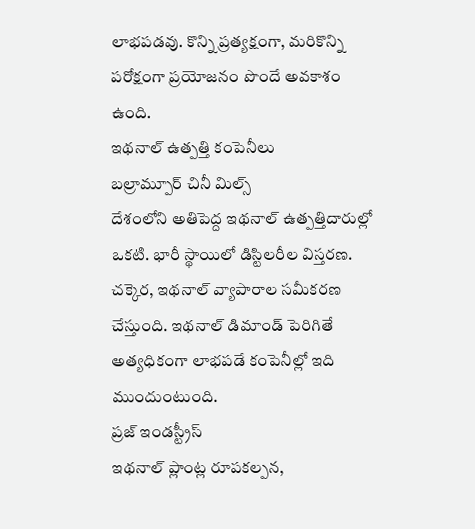లాభపడవు. కొన్ని ప్రత్యక్షంగా, మరికొన్ని పరోక్షంగా ప్రయోజనం పొందే అవకాశం ఉంది.
ఇథనాల్ ఉత్పత్తి కంపెనీలు
బల్రామ్పూర్ చినీ మిల్స్
దేశంలోని అతిపెద్ద ఇథనాల్ ఉత్పత్తిదారుల్లో ఒకటి. భారీ స్థాయిలో డిస్టిలరీల విస్తరణ. చక్కెర, ఇథనాల్ వ్యాపారాల సమీకరణ చేస్తుంది. ఇథనాల్ డిమాండ్ పెరిగితే అత్యధికంగా లాభపడే కంపెనీల్లో ఇది ముందుంటుంది.
ప్రజ్ ఇండస్ట్రీస్
ఇథనాల్ ప్లాంట్ల రూపకల్పన,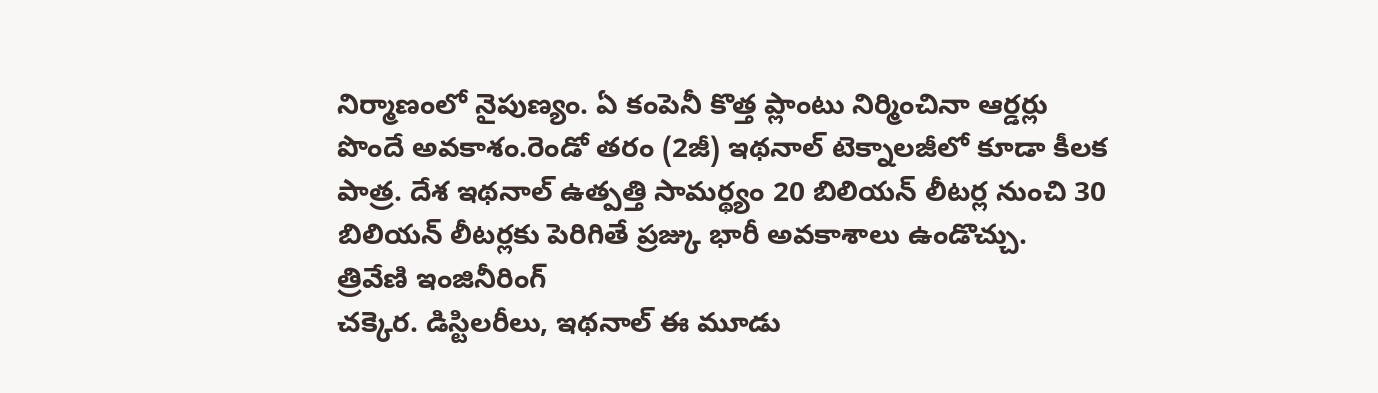నిర్మాణంలో నైపుణ్యం. ఏ కంపెనీ కొత్త ప్లాంటు నిర్మించినా ఆర్డర్లు పొందే అవకాశం.రెండో తరం (2జీ) ఇథనాల్ టెక్నాలజీలో కూడా కీలక పాత్ర. దేశ ఇథనాల్ ఉత్పత్తి సామర్థ్యం 20 బిలియన్ లీటర్ల నుంచి 30 బిలియన్ లీటర్లకు పెరిగితే ప్రజ్కు భారీ అవకాశాలు ఉండొచ్చు.
త్రివేణి ఇంజినీరింగ్
చక్కెర. డిస్టిలరీలు, ఇథనాల్ ఈ మూడు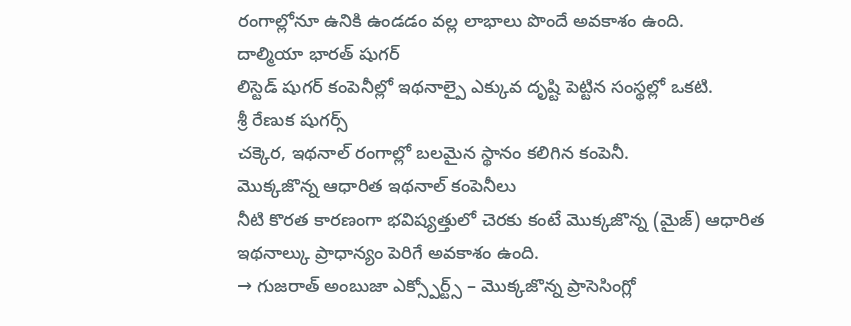రంగాల్లోనూ ఉనికి ఉండడం వల్ల లాభాలు పొందే అవకాశం ఉంది.
దాల్మియా భారత్ షుగర్
లిస్టెడ్ షుగర్ కంపెనీల్లో ఇథనాల్పై ఎక్కువ దృష్టి పెట్టిన సంస్థల్లో ఒకటి.
శ్రీ రేణుక షుగర్స్
చక్కెర, ఇథనాల్ రంగాల్లో బలమైన స్థానం కలిగిన కంపెనీ.
మొక్కజొన్న ఆధారిత ఇథనాల్ కంపెనీలు
నీటి కొరత కారణంగా భవిష్యత్తులో చెరకు కంటే మొక్కజొన్న (మైజ్) ఆధారిత ఇథనాల్కు ప్రాధాన్యం పెరిగే అవకాశం ఉంది.
→ గుజరాత్ అంబుజా ఎక్స్పోర్ట్స్ – మొక్కజొన్న ప్రాసెసింగ్లో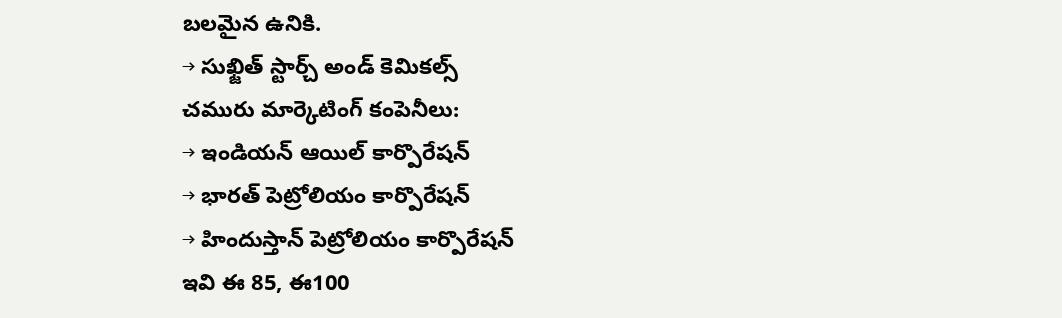బలమైన ఉనికి.
→ సుఖ్జిత్ స్టార్చ్ అండ్ కెమికల్స్
చమురు మార్కెటింగ్ కంపెనీలు:
→ ఇండియన్ ఆయిల్ కార్పొరేషన్
→ భారత్ పెట్రోలియం కార్పొరేషన్
→ హిందుస్తాన్ పెట్రోలియం కార్పొరేషన్
ఇవి ఈ 85, ఈ100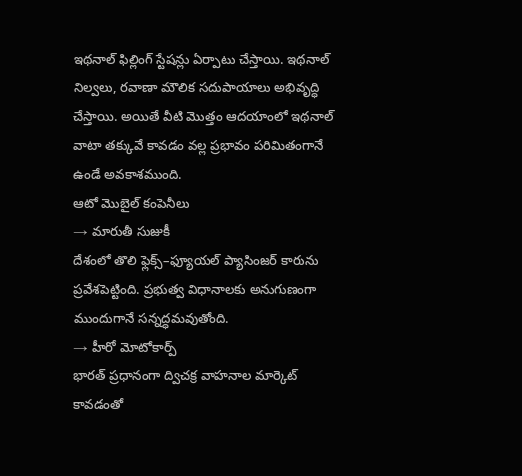ఇథనాల్ ఫిల్లింగ్ స్టేషన్లు ఏర్పాటు చేస్తాయి. ఇథనాల్ నిల్వలు, రవాణా మౌలిక సదుపాయాలు అభివృద్ధి చేస్తాయి. అయితే వీటి మొత్తం ఆదయాంలో ఇథనాల్ వాటా తక్కువే కావడం వల్ల ప్రభావం పరిమితంగానే ఉండే అవకాశముంది.
ఆటో మొబైల్ కంపెనీలు
→ మారుతీ సుజుకీ
దేశంలో తొలి ఫ్లెక్స్–ఫ్యూయల్ ప్యాసింజర్ కారును ప్రవేశపెట్టింది. ప్రభుత్వ విధానాలకు అనుగుణంగా ముందుగానే సన్నద్ధమవుతోంది.
→ హీరో మోటోకార్ప్
భారత్ ప్రధానంగా ద్విచక్ర వాహనాల మార్కెట్ కావడంతో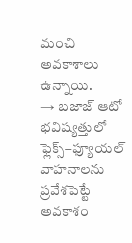మంచి అవకాశాలు ఉన్నాయి.
→ బజాజ్ ఆటో
భవిష్యత్తులో ఫ్లెక్స్–ఫ్యూయల్ వాహనాలను ప్రవేశపెట్టే అవకాశం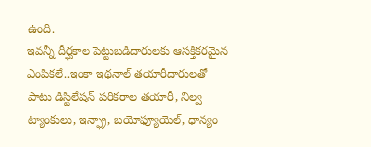ఉంది.
ఇవన్నీ దీర్ఘకాల పెట్టుబడిదారులకు ఆసక్తికరమైన ఎంపికలే..ఇంకా ఇథనాల్ తయారీదారులతో పాటు డిస్టిలేషన్ పరికరాల తయారీ, నిల్వ ట్యాంకులు, ఇన్ఫ్రా, బయోఫ్యూయెల్, ధాన్యం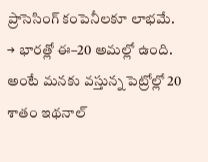ప్రాసెసింగ్ కంపెనీలకూ లాభమే.
→ భారత్లో ఈ–20 అమల్లో ఉంది. అంటే మనకు వస్తున్న పెట్రోల్లో 20 శాతం ఇథనాల్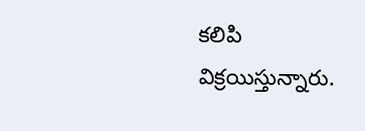కలిపి విక్రయిస్తున్నారు.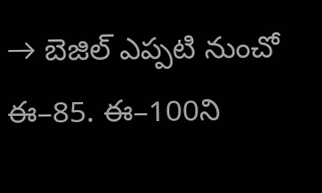→ బెజిల్ ఎప్పటి నుంచో ఈ–85. ఈ–100ని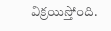విక్రయిస్తోంది.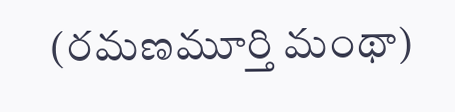(రమణమూర్తి మంథా)